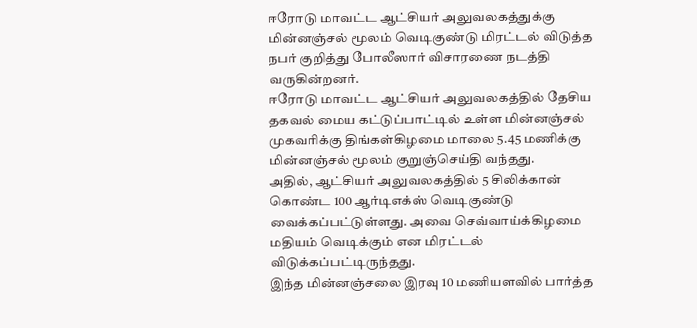ஈரோடு மாவட்ட ஆட்சியர் அலுவலகத்துக்கு மின்னஞ்சல் மூலம் வெடிகுண்டு மிரட்டல் விடுத்த நபர் குறித்து போலீஸார் விசாரணை நடத்தி வருகின்றனர்.
ஈரோடு மாவட்ட ஆட்சியர் அலுவலகத்தில் தேசிய தகவல் மைய கட்டுப்பாட்டில் உள்ள மின்னஞ்சல் முகவரிக்கு திங்கள்கிழமை மாலை 5.45 மணிக்கு மின்னஞ்சல் மூலம் குறுஞ்செய்தி வந்தது.
அதில், ஆட்சியர் அலுவலகத்தில் 5 சிலிக்கான் கொண்ட 100 ஆர்டிஎக்ஸ் வெடிகுண்டு வைக்கப்பட்டுள்ளது. அவை செவ்வாய்க்கிழமை மதியம் வெடிக்கும் என மிரட்டல் விடுக்கப்பட்டிருந்தது.
இந்த மின்னஞ்சலை இரவு 10 மணியளவில் பார்த்த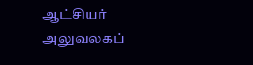ஆட்சியர் அலுவலகப்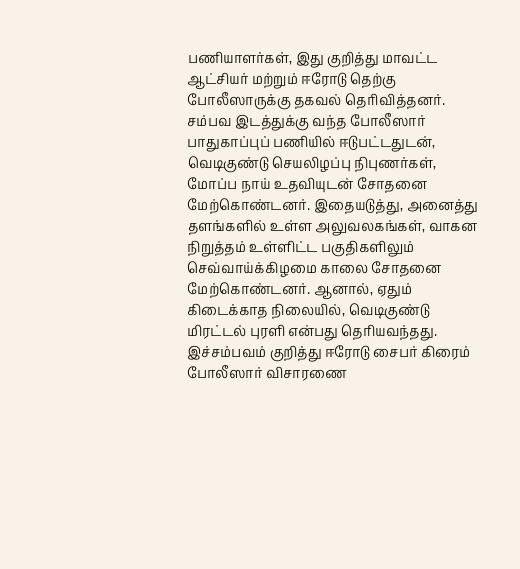பணியாளர்கள், இது குறித்து மாவட்ட ஆட்சியர் மற்றும் ஈரோடு தெற்கு போலீஸாருக்கு தகவல் தெரிவித்தனர்.
சம்பவ இடத்துக்கு வந்த போலீஸார் பாதுகாப்புப் பணியில் ஈடுபட்டதுடன், வெடிகுண்டு செயலிழப்பு நிபுணர்கள், மோப்ப நாய் உதவியுடன் சோதனை மேற்கொண்டனர். இதையடுத்து, அனைத்து தளங்களில் உள்ள அலுவலகங்கள், வாகன நிறுத்தம் உள்ளிட்ட பகுதிகளிலும் செவ்வாய்க்கிழமை காலை சோதனை மேற்கொண்டனர். ஆனால், ஏதும் கிடைக்காத நிலையில், வெடிகுண்டு மிரட்டல் புரளி என்பது தெரியவந்தது. இச்சம்பவம் குறித்து ஈரோடு சைபர் கிரைம் போலீஸார் விசாரணை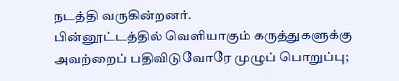நடத்தி வருகின்றனர்.
பின்னூட்டத்தில் வெளியாகும் கருத்துகளுக்கு அவற்றைப் பதிவிடுவோரே முழுப் பொறுப்பு;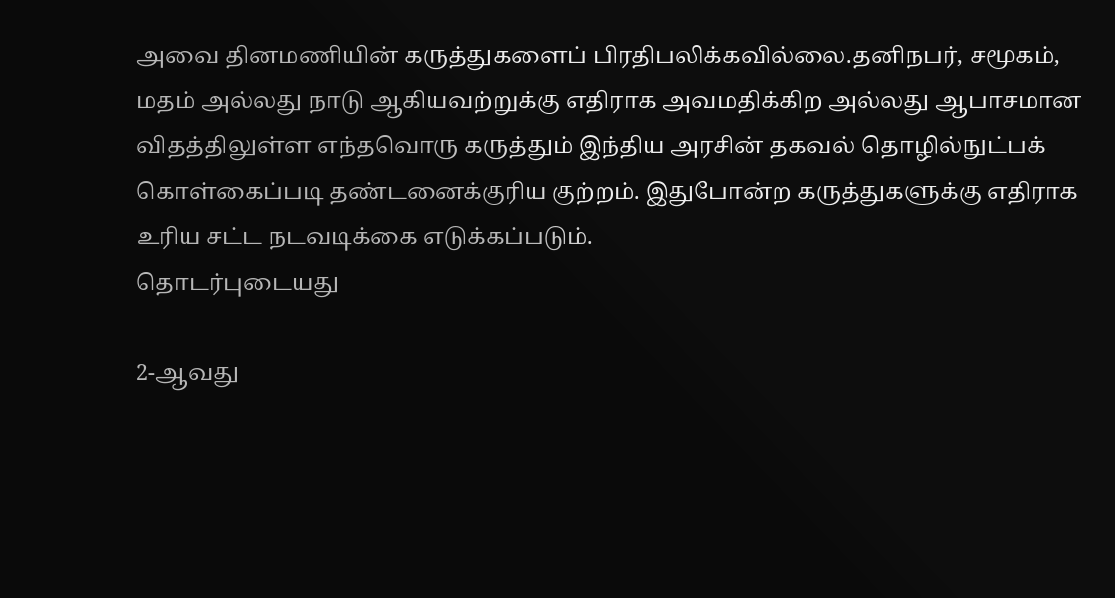அவை தினமணியின் கருத்துகளைப் பிரதிபலிக்கவில்லை.தனிநபர், சமூகம், மதம் அல்லது நாடு ஆகியவற்றுக்கு எதிராக அவமதிக்கிற அல்லது ஆபாசமான விதத்திலுள்ள எந்தவொரு கருத்தும் இந்திய அரசின் தகவல் தொழில்நுட்பக் கொள்கைப்படி தண்டனைக்குரிய குற்றம். இதுபோன்ற கருத்துகளுக்கு எதிராக உரிய சட்ட நடவடிக்கை எடுக்கப்படும்.
தொடர்புடையது

2-ஆவது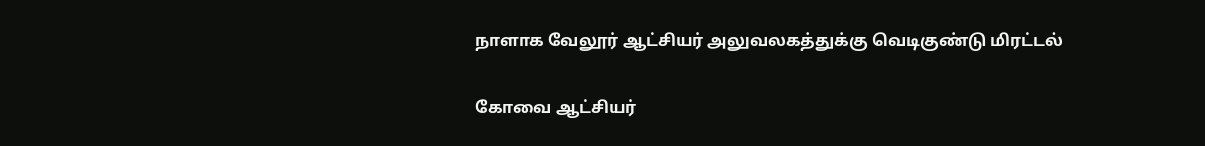நாளாக வேலூர் ஆட்சியர் அலுவலகத்துக்கு வெடிகுண்டு மிரட்டல்

கோவை ஆட்சியர்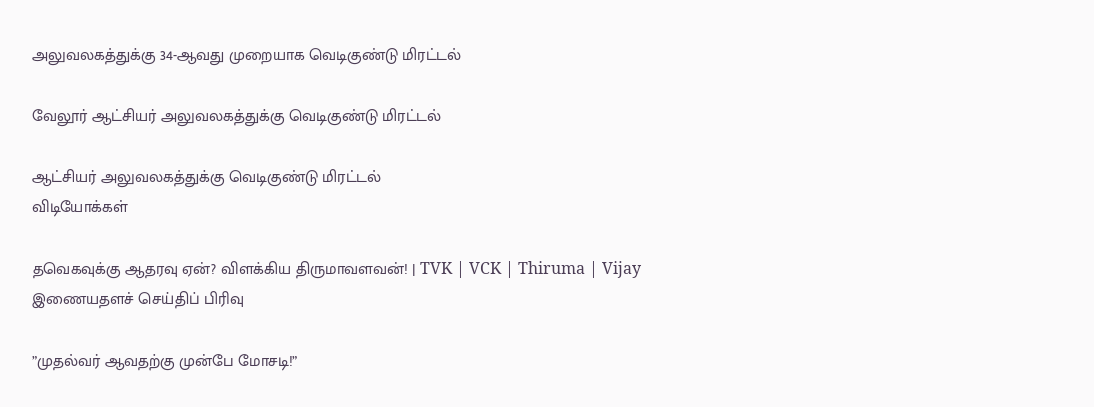அலுவலகத்துக்கு 34-ஆவது முறையாக வெடிகுண்டு மிரட்டல்

வேலூர் ஆட்சியர் அலுவலகத்துக்கு வெடிகுண்டு மிரட்டல்

ஆட்சியர் அலுவலகத்துக்கு வெடிகுண்டு மிரட்டல்
விடியோக்கள்

தவெகவுக்கு ஆதரவு ஏன்? விளக்கிய திருமாவளவன்! | TVK | VCK | Thiruma | Vijay
இணையதளச் செய்திப் பிரிவு

”முதல்வர் ஆவதற்கு முன்பே மோசடி!”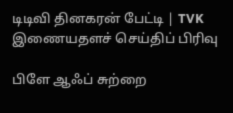டிடிவி தினகரன் பேட்டி | TVK
இணையதளச் செய்திப் பிரிவு

பிளே ஆஃப் சுற்றை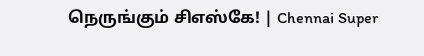நெருங்கும் சிஎஸ்கே! | Chennai Super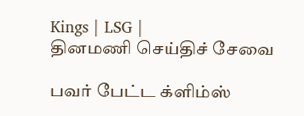Kings | LSG |
தினமணி செய்திச் சேவை

பவர் பேட்ட க்ளிம்ஸ்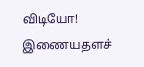விடியோ!
இணையதளச்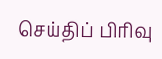செய்திப் பிரிவு